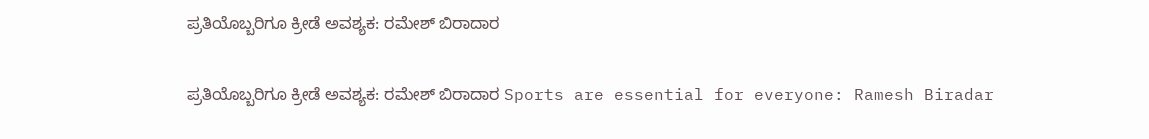ಪ್ರತಿಯೊಬ್ಬರಿಗೂ ಕ್ರೀಡೆ ಅವಶ್ಯಕ: ರಮೇಶ್ ಬಿರಾದಾರ

ಪ್ರತಿಯೊಬ್ಬರಿಗೂ ಕ್ರೀಡೆ ಅವಶ್ಯಕ: ರಮೇಶ್ ಬಿರಾದಾರ Sports are essential for everyone: Ramesh Biradar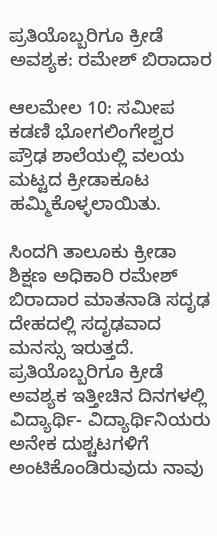ಪ್ರತಿಯೊಬ್ಬರಿಗೂ ಕ್ರೀಡೆ ಅವಶ್ಯಕ: ರಮೇಶ್ ಬಿರಾದಾರ

ಆಲಮೇಲ 10: ಸಮೀಪ ಕಡಣಿ ಭೋಗಲಿಂಗೇಶ್ವರ ಪ್ರೌಢ ಶಾಲೆಯಲ್ಲಿ ವಲಯ ಮಟ್ಟದ ಕ್ರೀಡಾಕೂಟ ಹಮ್ಮಿಕೊಳ್ಳಲಾಯಿತು.

ಸಿಂದಗಿ ತಾಲೂಕು ಕ್ರೀಡಾ ಶಿಕ್ಷಣ ಅಧಿಕಾರಿ ರಮೇಶ್ ಬಿರಾದಾರ ಮಾತನಾಡಿ ಸದೃಢ ದೇಹದಲ್ಲಿ ಸದೃಢವಾದ ಮನಸ್ಸು ಇರುತ್ತದೆ. ಪ್ರತಿಯೊಬ್ಬರಿಗೂ ಕ್ರೀಡೆ ಅವಶ್ಯಕ ಇತ್ತೀಚಿನ ದಿನಗಳಲ್ಲಿ ವಿದ್ಯಾರ್ಥಿ- ವಿದ್ಯಾರ್ಥಿನಿಯರು ಅನೇಕ ದುಶ್ಚಟಗಳಿಗೆ ಅಂಟಿಕೊಂಡಿರುವುದು ನಾವು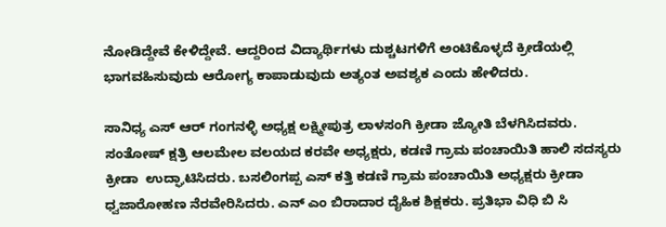ನೋಡಿದ್ದೇವೆ ಕೇಳಿದ್ದೇವೆ. ಆದ್ದರಿಂದ ವಿದ್ಯಾರ್ಥಿಗಳು ದುಶ್ಚಟಗಳಿಗೆ ಅಂಟಿಕೊಳ್ಳದೆ ಕ್ರೀಡೆಯಲ್ಲಿ ಭಾಗವಹಿಸುವುದು ಆರೋಗ್ಯ ಕಾಪಾಡುವುದು ಅತ್ಯಂತ ಅವಶ್ಯಕ ಎಂದು ಹೇಳಿದರು.

ಸಾನಿಧ್ಯ ಎಸ್ ಆರ್ ಗಂಗನಳ್ಳಿ ಅಧ್ಯಕ್ಷ ಲಕ್ಷ್ಮೀಪುತ್ರ ಲಾಳಸಂಗಿ ಕ್ರೀಡಾ ಜ್ಯೋತಿ ಬೆಳಗಿಸಿದವರು. ಸಂತೋಷ್ ಕ್ಷತ್ರಿ ಆಲಮೇಲ ವಲಯದ ಕರವೇ ಅಧ್ಯಕ್ಷರು, ಕಡಣಿ ಗ್ರಾಮ ಪಂಚಾಯಿತಿ ಹಾಲಿ ಸದಸ್ಯರು ಕ್ರೀಡಾ  ಉದ್ಘಾಟಿಸಿದರು. ಬಸಲಿಂಗಪ್ಪ ಎಸ್ ಕತ್ತಿ ಕಡಣಿ ಗ್ರಾಮ ಪಂಚಾಯಿತಿ ಅಧ್ಯಕ್ಷರು ಕ್ರೀಡಾ ಧ್ವಜಾರೋಹಣ ನೆರವೇರಿಸಿದರು. ಎನ್ ಎಂ ಬಿರಾದಾರ ದೈಹಿಕ ಶಿಕ್ಷಕರು. ಪ್ರತಿಭಾ ವಿಧಿ ಬಿ ಸಿ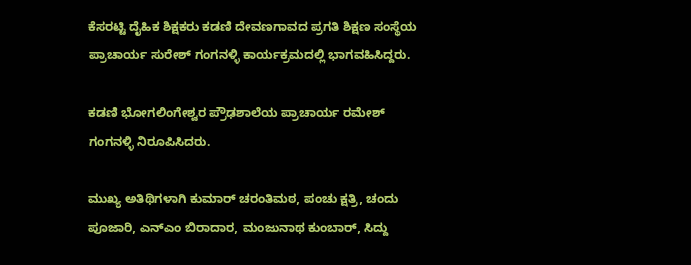ಕೆಸರಟ್ಟಿ ದೈಹಿಕ ಶಿಕ್ಷಕರು ಕಡಣಿ ದೇವಣಗಾವದ ಪ್ರಗತಿ ಶಿಕ್ಷಣ ಸಂಸ್ಥೆಯ ಪ್ರಾಚಾರ್ಯ ಸುರೇಶ್ ಗಂಗನಳ್ಳಿ ಕಾರ್ಯಕ್ರಮದಲ್ಲಿ ಭಾಗವಹಿಸಿದ್ದರು.

ಕಡಣಿ ಭೋಗಲಿಂಗೇಶ್ವರ ಪ್ರೌಢಶಾಲೆಯ ಪ್ರಾಚಾರ್ಯ ರಮೇಶ್ ಗಂಗನಳ್ಳಿ ನಿರೂಪಿಸಿದರು.

ಮುಖ್ಯ ಅತಿಥಿಗಳಾಗಿ ಕುಮಾರ್ ಚರಂತಿಮಠ, ಪಂಚು ಕ್ಷತ್ರಿ, ಚಂದು ಪೂಜಾರಿ, ಎನ್‌ಎಂ ಬಿರಾದಾರ, ಮಂಜುನಾಥ ಕುಂಬಾರ್, ಸಿದ್ದು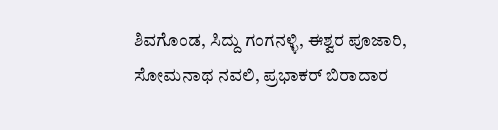ಶಿವಗೊಂಡ, ಸಿದ್ದು ಗಂಗನಳ್ಳಿ, ಈಶ್ವರ ಪೂಜಾರಿ, ಸೋಮನಾಥ ನವಲಿ, ಪ್ರಭಾಕರ್ ಬಿರಾದಾರ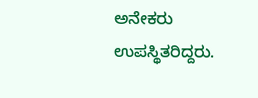ಅನೇಕರು ಉಪಸ್ಥಿತರಿದ್ದರು.